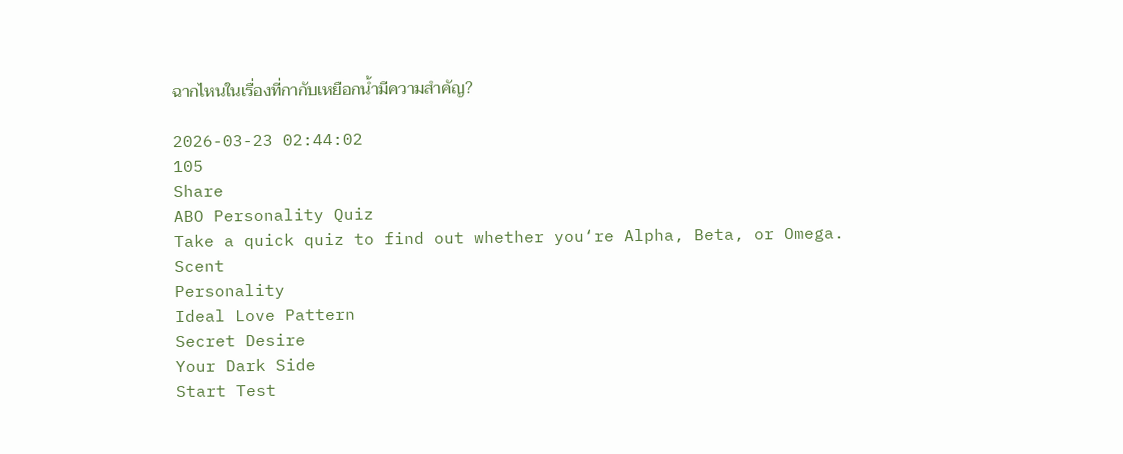ฉากไหนในเรื่องที่กากับเหยือกน้ำมีความสำคัญ?

2026-03-23 02:44:02
105
Share
ABO Personality Quiz
Take a quick quiz to find out whether you‘re Alpha, Beta, or Omega.
Scent
Personality
Ideal Love Pattern
Secret Desire
Your Dark Side
Start Test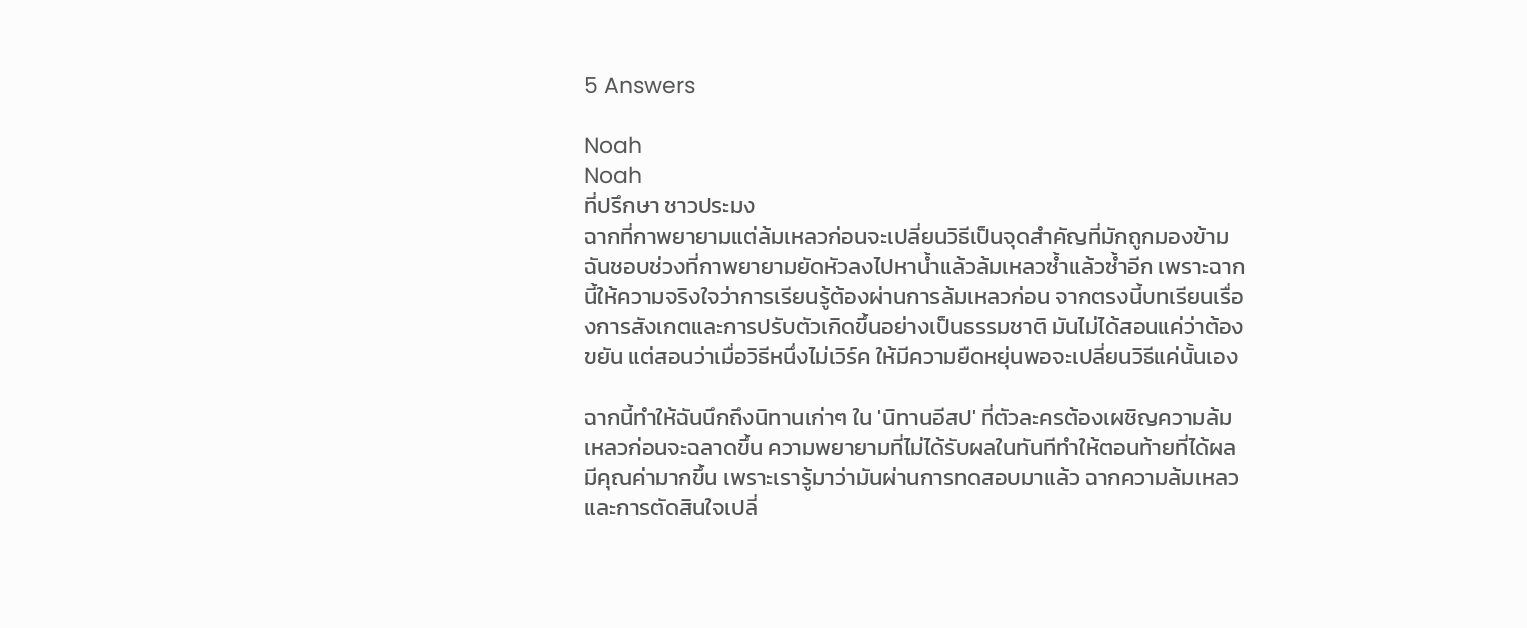5 Answers

Noah
Noah
ที่ปรึกษา ชาวประมง
ฉากที่กาพยายามแต่ล้มเหลวก่อนจะเปลี่ยนวิธีเป็นจุดสำคัญที่มักถูกมองข้าม
ฉันชอบช่วงที่กาพยายามยัดหัวลงไปหาน้ำแล้วล้มเหลวซ้ำแล้วซ้ำอีก เพราะฉากนี้ให้ความจริงใจว่าการเรียนรู้ต้องผ่านการล้มเหลวก่อน จากตรงนี้บทเรียนเรื่องการสังเกตและการปรับตัวเกิดขึ้นอย่างเป็นธรรมชาติ มันไม่ได้สอนแค่ว่าต้องขยัน แต่สอนว่าเมื่อวิธีหนึ่งไม่เวิร์ค ให้มีความยืดหยุ่นพอจะเปลี่ยนวิธีแค่นั้นเอง

ฉากนี้ทำให้ฉันนึกถึงนิทานเก่าๆ ใน 'นิทานอีสป' ที่ตัวละครต้องเผชิญความล้มเหลวก่อนจะฉลาดขึ้น ความพยายามที่ไม่ได้รับผลในทันทีทำให้ตอนท้ายที่ได้ผลมีคุณค่ามากขึ้น เพราะเรารู้มาว่ามันผ่านการทดสอบมาแล้ว ฉากความล้มเหลวและการตัดสินใจเปลี่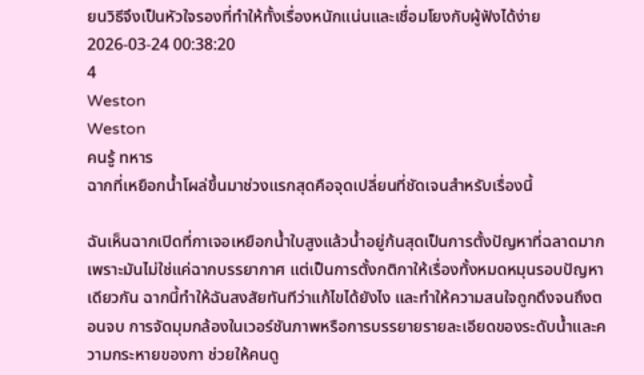ยนวิธีจึงเป็นหัวใจรองที่ทำให้ทั้งเรื่องหนักแน่นและเชื่อมโยงกับผู้ฟังได้ง่าย
2026-03-24 00:38:20
4
Weston
Weston
คนรู้ ทหาร
ฉากที่เหยือกน้ำโผล่ขึ้นมาช่วงแรกสุดคือจุดเปลี่ยนที่ชัดเจนสำหรับเรื่องนี้

ฉันเห็นฉากเปิดที่กาเจอเหยือกน้ำใบสูงแล้วน้ำอยู่ก้นสุดเป็นการตั้งปัญหาที่ฉลาดมาก เพราะมันไม่ใช่แค่ฉากบรรยากาศ แต่เป็นการตั้งกติกาให้เรื่องทั้งหมดหมุนรอบปัญหาเดียวกัน ฉากนี้ทำให้ฉันสงสัยทันทีว่าแก้ไขได้ยังไง และทำให้ความสนใจถูกดึงจนถึงตอนจบ การจัดมุมกล้องในเวอร์ชันภาพหรือการบรรยายรายละเอียดของระดับน้ำและความกระหายของกา ช่วยให้คนดู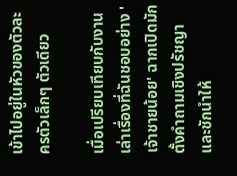เข้าไปอยู่ในหัวของตัวละครตัวเล็กๆ ตัวเดียว

เมื่อเปรียบเทียบกับงานเล่าเรื่องที่ฉันชอบอย่าง 'เจ้าชายน้อย' ฉากเปิดมักตั้งคำถามเชิงปรัชญาและชักนำให้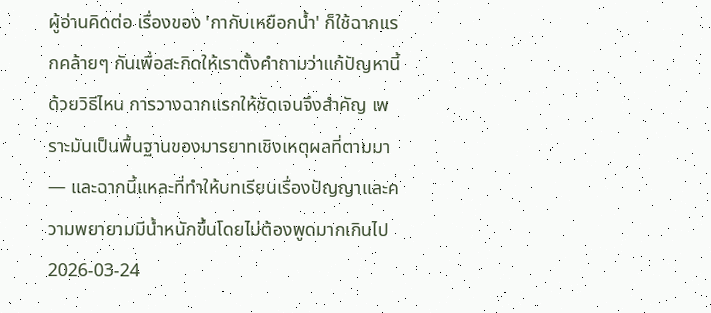ผู้อ่านคิดต่อ เรื่องของ 'กากับเหยือกน้ำ' ก็ใช้ฉากแรกคล้ายๆ กันเพื่อสะกิดให้เราตั้งคำถามว่าแก้ปัญหานี้ด้วยวิธีไหน การวางฉากแรกให้ชัดเจนจึงสำคัญ เพราะมันเป็นพื้นฐานของมารยาทเชิงเหตุผลที่ตามมา — และฉากนี้แหละที่ทำให้บทเรียนเรื่องปัญญาและความพยายามมีน้ำหนักขึ้นโดยไม่ต้องพูดมากเกินไป
2026-03-24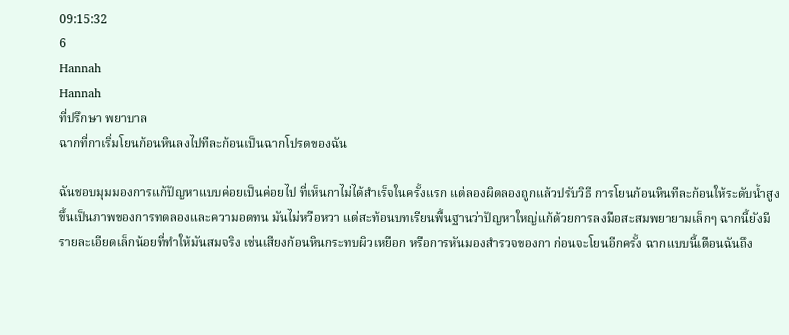09:15:32
6
Hannah
Hannah
ที่ปรึกษา พยาบาล
ฉากที่กาเริ่มโยนก้อนหินลงไปทีละก้อนเป็นฉากโปรดของฉัน

ฉันชอบมุมมองการแก้ปัญหาแบบค่อยเป็นค่อยไป ที่เห็นกาไม่ได้สำเร็จในครั้งแรก แต่ลองผิดลองถูกแล้วปรับวิธี การโยนก้อนหินทีละก้อนให้ระดับน้ำสูงขึ้นเป็นภาพของการทดลองและความอดทน มันไม่หวือหวา แต่สะท้อนบทเรียนพื้นฐานว่าปัญหาใหญ่แก้ด้วยการลงมือสะสมพยายามเล็กๆ ฉากนี้ยังมีรายละเอียดเล็กน้อยที่ทำให้มันสมจริง เช่นเสียงก้อนหินกระทบผิวเหยือก หรือการหันมองสำรวจของกา ก่อนจะโยนอีกครั้ง ฉากแบบนี้เตือนฉันถึง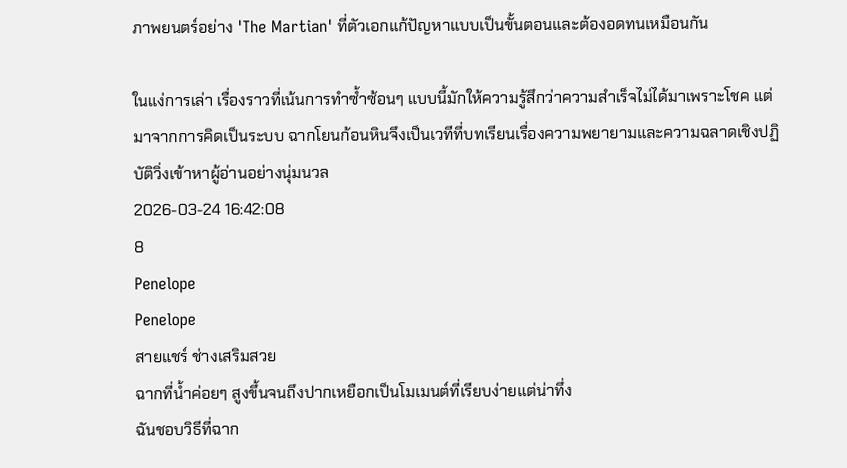ภาพยนตร์อย่าง 'The Martian' ที่ตัวเอกแก้ปัญหาแบบเป็นขั้นตอนและต้องอดทนเหมือนกัน

ในแง่การเล่า เรื่องราวที่เน้นการทำซ้ำซ้อนๆ แบบนี้มักให้ความรู้สึกว่าความสำเร็จไม่ได้มาเพราะโชค แต่มาจากการคิดเป็นระบบ ฉากโยนก้อนหินจึงเป็นเวทีที่บทเรียนเรื่องความพยายามและความฉลาดเชิงปฏิบัติวิ่งเข้าหาผู้อ่านอย่างนุ่มนวล
2026-03-24 16:42:08
8
Penelope
Penelope
สายแชร์ ช่างเสริมสวย
ฉากที่น้ำค่อยๆ สูงขึ้นจนถึงปากเหยือกเป็นโมเมนต์ที่เรียบง่ายแต่น่าทึ่ง
ฉันชอบวิธีที่ฉาก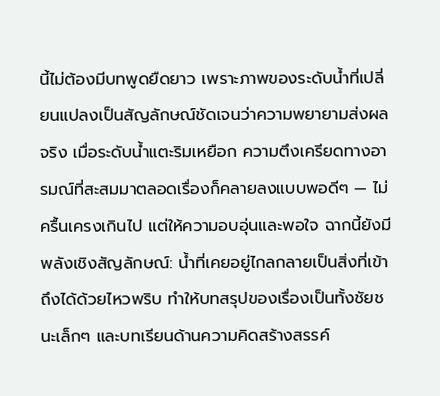นี้ไม่ต้องมีบทพูดยืดยาว เพราะภาพของระดับน้ำที่เปลี่ยนแปลงเป็นสัญลักษณ์ชัดเจนว่าความพยายามส่งผลจริง เมื่อระดับน้ำแตะริมเหยือก ความตึงเครียดทางอารมณ์ที่สะสมมาตลอดเรื่องก็คลายลงแบบพอดีๆ — ไม่ครื้นเครงเกินไป แต่ให้ความอบอุ่นและพอใจ ฉากนี้ยังมีพลังเชิงสัญลักษณ์: น้ำที่เคยอยู่ไกลกลายเป็นสิ่งที่เข้าถึงได้ด้วยไหวพริบ ทำให้บทสรุปของเรื่องเป็นทั้งชัยชนะเล็กๆ และบทเรียนด้านความคิดสร้างสรรค์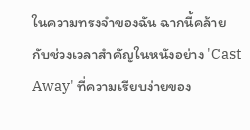ในความทรงจำของฉัน ฉากนี้คล้ายกับช่วงเวลาสำคัญในหนังอย่าง 'Cast Away' ที่ความเรียบง่ายของ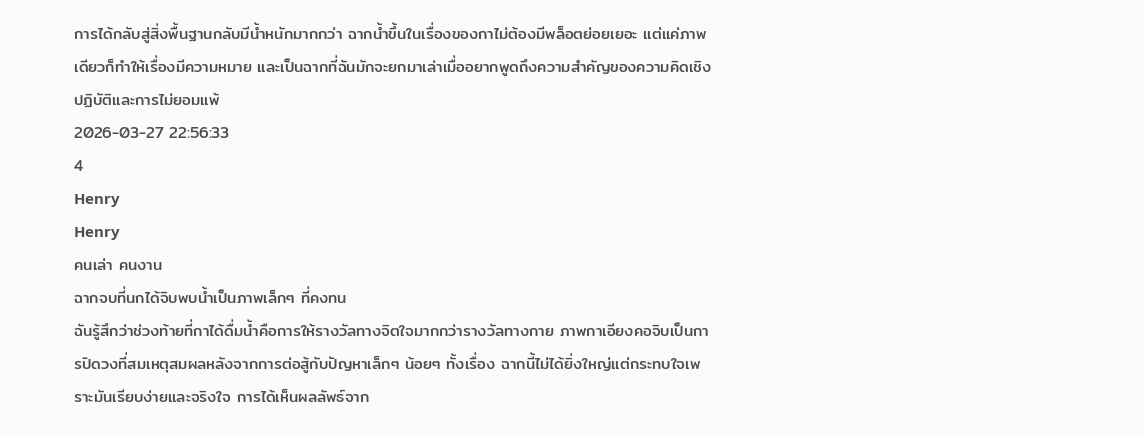การได้กลับสู่สิ่งพื้นฐานกลับมีน้ำหนักมากกว่า ฉากน้ำขึ้นในเรื่องของกาไม่ต้องมีพล็อตย่อยเยอะ แต่แค่ภาพเดียวก็ทำให้เรื่องมีความหมาย และเป็นฉากที่ฉันมักจะยกมาเล่าเมื่ออยากพูดถึงความสำคัญของความคิดเชิงปฏิบัติและการไม่ยอมแพ้
2026-03-27 22:56:33
4
Henry
Henry
คนเล่า คนงาน
ฉากจบที่นกได้จิบพบน้ำเป็นภาพเล็กๆ ที่คงทน
ฉันรู้สึกว่าช่วงท้ายที่กาได้ดื่มน้ำคือการให้รางวัลทางจิตใจมากกว่ารางวัลทางกาย ภาพกาเอียงคอจิบเป็นการปิดวงที่สมเหตุสมผลหลังจากการต่อสู้กับปัญหาเล็กๆ น้อยๆ ทั้งเรื่อง ฉากนี้ไม่ได้ยิ่งใหญ่แต่กระทบใจเพราะมันเรียบง่ายและจริงใจ การได้เห็นผลลัพธ์จาก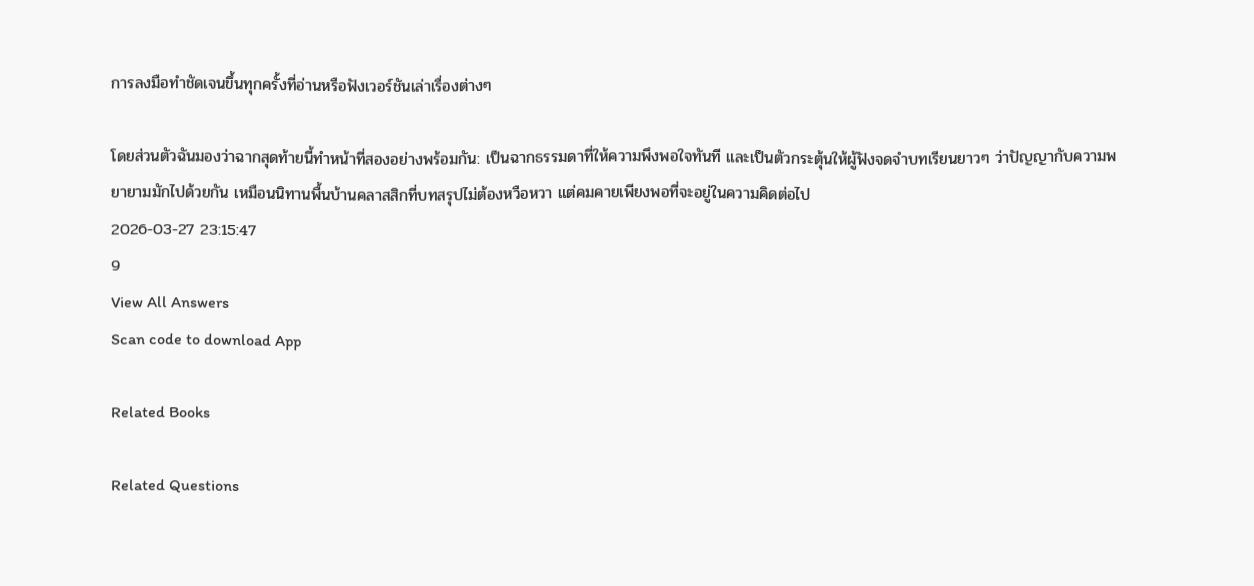การลงมือทำชัดเจนขึ้นทุกครั้งที่อ่านหรือฟังเวอร์ชันเล่าเรื่องต่างๆ

โดยส่วนตัวฉันมองว่าฉากสุดท้ายนี้ทำหน้าที่สองอย่างพร้อมกัน: เป็นฉากธรรมดาที่ให้ความพึงพอใจทันที และเป็นตัวกระตุ้นให้ผู้ฟังจดจำบทเรียนยาวๆ ว่าปัญญากับความพยายามมักไปด้วยกัน เหมือนนิทานพื้นบ้านคลาสสิกที่บทสรุปไม่ต้องหวือหวา แต่คมคายเพียงพอที่จะอยู่ในความคิดต่อไป
2026-03-27 23:15:47
9
View All Answers
Scan code to download App

Related Books

Related Questions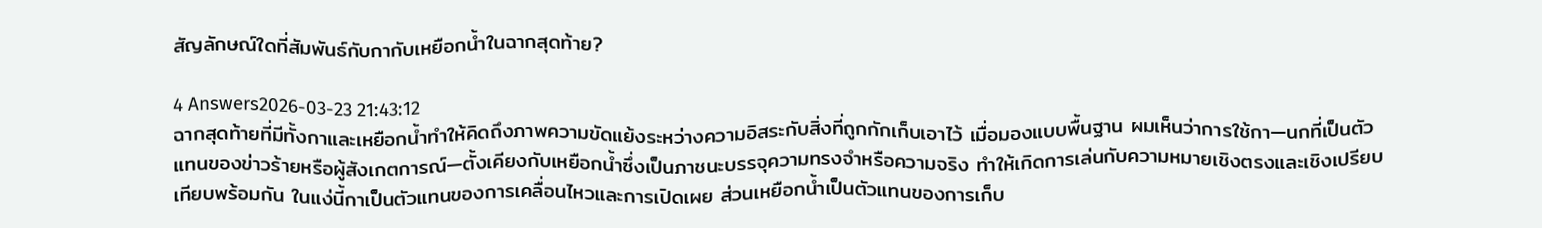สัญลักษณ์ใดที่สัมพันธ์กับกากับเหยือกน้ำในฉากสุดท้าย?

4 Answers2026-03-23 21:43:12
ฉากสุดท้ายที่มีทั้งกาและเหยือกน้ำทำให้คิดถึงภาพความขัดแย้งระหว่างความอิสระกับสิ่งที่ถูกกักเก็บเอาไว้ เมื่อมองแบบพื้นฐาน ผมเห็นว่าการใช้กา—นกที่เป็นตัวแทนของข่าวร้ายหรือผู้สังเกตการณ์—ตั้งเคียงกับเหยือกน้ำซึ่งเป็นภาชนะบรรจุความทรงจำหรือความจริง ทำให้เกิดการเล่นกับความหมายเชิงตรงและเชิงเปรียบเทียบพร้อมกัน ในแง่นี้กาเป็นตัวแทนของการเคลื่อนไหวและการเปิดเผย ส่วนเหยือกน้ำเป็นตัวแทนของการเก็บ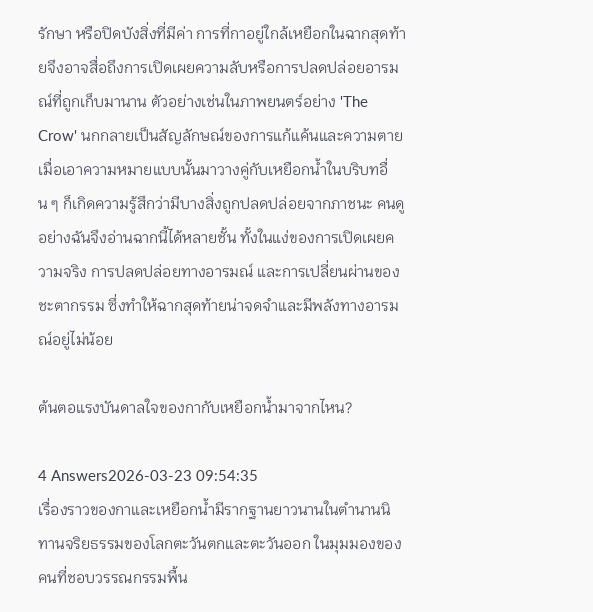รักษา หรือปิดบังสิ่งที่มีค่า การที่กาอยู่ใกล้เหยือกในฉากสุดท้ายจึงอาจสื่อถึงการเปิดเผยความลับหรือการปลดปล่อยอารมณ์ที่ถูกเก็บมานาน ตัวอย่างเช่นในภาพยนตร์อย่าง 'The Crow' นกกลายเป็นสัญลักษณ์ของการแก้แค้นและความตาย เมื่อเอาความหมายแบบนั้นมาวางคู่กับเหยือกน้ำในบริบทอื่น ๆ ก็เกิดความรู้สึกว่ามีบางสิ่งถูกปลดปล่อยจากภาชนะ คนดูอย่างฉันจึงอ่านฉากนี้ได้หลายชั้น ทั้งในแง่ของการเปิดเผยความจริง การปลดปล่อยทางอารมณ์ และการเปลี่ยนผ่านของชะตากรรม ซึ่งทำให้ฉากสุดท้ายน่าจดจำและมีพลังทางอารมณ์อยู่ไม่น้อย

ต้นตอแรงบันดาลใจของกากับเหยือกน้ำมาจากไหน?

4 Answers2026-03-23 09:54:35
เรื่องราวของกาและเหยือกน้ำมีรากฐานยาวนานในตำนานนิทานจริยธรรมของโลกตะวันตกและตะวันออก ในมุมมองของคนที่ชอบวรรณกรรมพื้น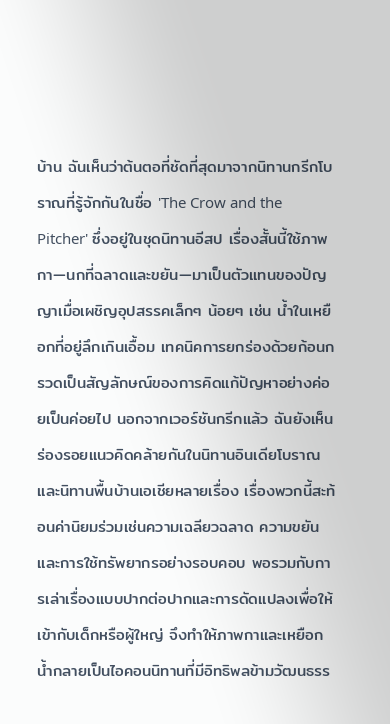บ้าน ฉันเห็นว่าต้นตอที่ชัดที่สุดมาจากนิทานกรีกโบราณที่รู้จักกันในชื่อ 'The Crow and the Pitcher' ซึ่งอยู่ในชุดนิทานอีสป เรื่องสั้นนี้ใช้ภาพกา—นกที่ฉลาดและขยัน—มาเป็นตัวแทนของปัญญาเมื่อเผชิญอุปสรรคเล็กๆ น้อยๆ เช่น น้ำในเหยือกที่อยู่ลึกเกินเอื้อม เทคนิคการยกร่องด้วยก้อนกรวดเป็นสัญลักษณ์ของการคิดแก้ปัญหาอย่างค่อยเป็นค่อยไป นอกจากเวอร์ชันกรีกแล้ว ฉันยังเห็นร่องรอยแนวคิดคล้ายกันในนิทานอินเดียโบราณและนิทานพื้นบ้านเอเชียหลายเรื่อง เรื่องพวกนี้สะท้อนค่านิยมร่วมเช่นความเฉลียวฉลาด ความขยัน และการใช้ทรัพยากรอย่างรอบคอบ พอรวมกับการเล่าเรื่องแบบปากต่อปากและการดัดแปลงเพื่อให้เข้ากับเด็กหรือผู้ใหญ่ จึงทำให้ภาพกาและเหยือกน้ำกลายเป็นไอคอนนิทานที่มีอิทธิพลข้ามวัฒนธรร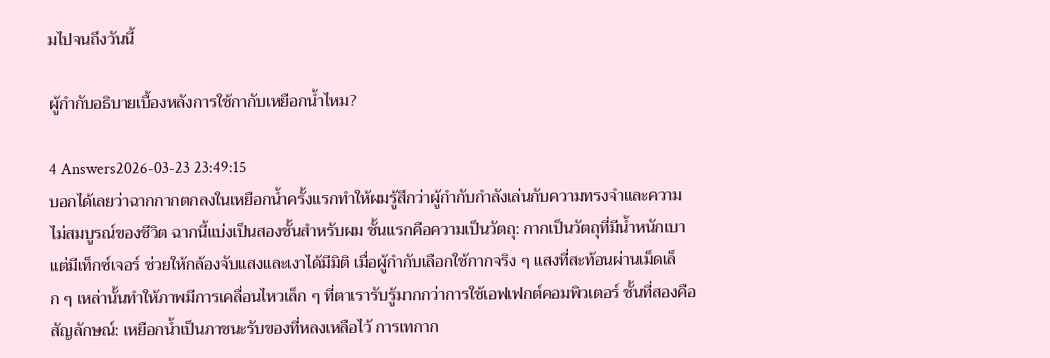มไปจนถึงวันนี้

ผู้กำกับอธิบายเบื้องหลังการใช้กากับเหยือกน้ำไหม?

4 Answers2026-03-23 23:49:15
บอกได้เลยว่าฉากกากตกลงในเหยือกน้ำครั้งแรกทำให้ผมรู้สึกว่าผู้กำกับกำลังเล่นกับความทรงจำและความไม่สมบูรณ์ของชีวิต ฉากนี้แบ่งเป็นสองชั้นสำหรับผม ชั้นแรกคือความเป็นวัตถุ: กากเป็นวัตถุที่มีน้ำหนักเบาแต่มีเท็กซ์เจอร์ ช่วยให้กล้องจับแสงและเงาได้มีมิติ เมื่อผู้กำกับเลือกใช้กากจริง ๆ แสงที่สะท้อนผ่านเม็ดเล็ก ๆ เหล่านั้นทำให้ภาพมีการเคลื่อนไหวเล็ก ๆ ที่ตาเรารับรู้มากกว่าการใช้เอฟเฟกต์คอมพิวเตอร์ ชั้นที่สองคือสัญลักษณ์: เหยือกน้ำเป็นภาชนะรับของที่หลงเหลือไว้ การเทกาก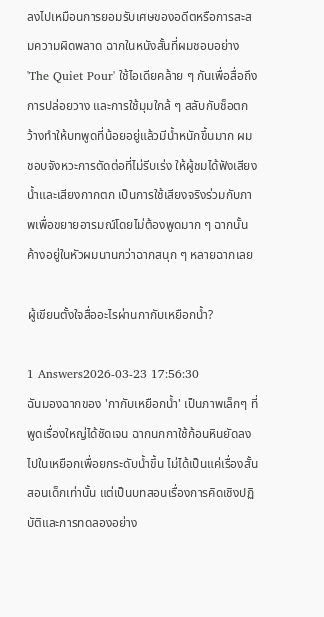ลงไปเหมือนการยอมรับเศษของอดีตหรือการสะสมความผิดพลาด ฉากในหนังสั้นที่ผมชอบอย่าง 'The Quiet Pour' ใช้ไอเดียคล้าย ๆ กันเพื่อสื่อถึงการปล่อยวาง และการใช้มุมใกล้ ๆ สลับกับช็อตกว้างทำให้บทพูดที่น้อยอยู่แล้วมีน้ำหนักขึ้นมาก ผมชอบจังหวะการตัดต่อที่ไม่รีบเร่ง ให้ผู้ชมได้ฟังเสียงน้ำและเสียงกากตก เป็นการใช้เสียงจริงร่วมกับภาพเพื่อขยายอารมณ์โดยไม่ต้องพูดมาก ๆ ฉากนั้นค้างอยู่ในหัวผมนานกว่าฉากสนุก ๆ หลายฉากเลย

ผู้เขียนตั้งใจสื่ออะไรผ่านกากับเหยือกน้ำ?

1 Answers2026-03-23 17:56:30
ฉันมองฉากของ 'กากับเหยือกน้ำ' เป็นภาพเล็กๆ ที่พูดเรื่องใหญ่ได้ชัดเจน ฉากนกกาใช้ก้อนหินยัดลงไปในเหยือกเพื่อยกระดับน้ำขึ้น ไม่ได้เป็นแค่เรื่องสั้นสอนเด็กเท่านั้น แต่เป็นบทสอนเรื่องการคิดเชิงปฏิบัติและการทดลองอย่าง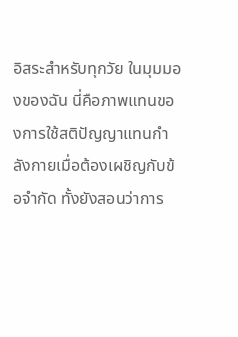อิสระสำหรับทุกวัย ในมุมมองของฉัน นี่คือภาพแทนของการใช้สติปัญญาแทนกำลังกายเมื่อต้องเผชิญกับข้อจำกัด ทั้งยังสอนว่าการ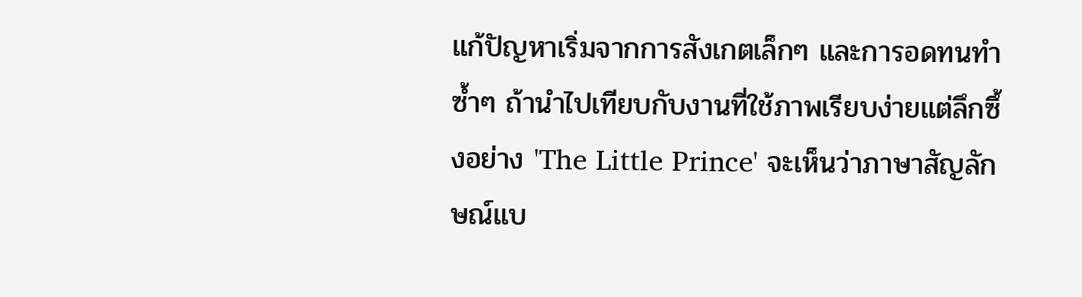แก้ปัญหาเริ่มจากการสังเกตเล็กๆ และการอดทนทำซ้ำๆ ถ้านำไปเทียบกับงานที่ใช้ภาพเรียบง่ายแต่ลึกซึ้งอย่าง 'The Little Prince' จะเห็นว่าภาษาสัญลักษณ์แบ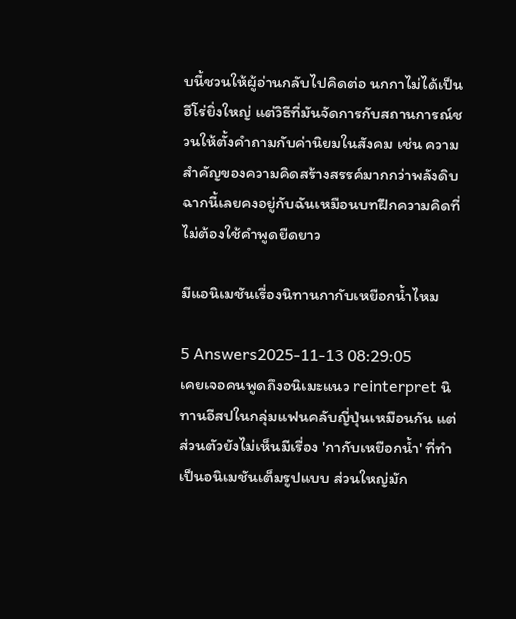บนี้ชวนให้ผู้อ่านกลับไปคิดต่อ นกกาไม่ได้เป็นฮีโร่ยิ่งใหญ่ แต่วิธีที่มันจัดการกับสถานการณ์ชวนให้ตั้งคำถามกับค่านิยมในสังคม เช่น ความสำคัญของความคิดสร้างสรรค์มากกว่าพลังดิบ ฉากนี้เลยคงอยู่กับฉันเหมือนบทฝึกความคิดที่ไม่ต้องใช้คำพูดยืดยาว

มีแอนิเมชันเรื่องนิทานกากับเหยือกน้ำไหม

5 Answers2025-11-13 08:29:05
เคยเจอคนพูดถึงอนิเมะแนว reinterpret นิทานอีสปในกลุ่มแฟนคลับญี่ปุ่นเหมือนกัน แต่ส่วนตัวยังไม่เห็นมีเรื่อง 'กากับเหยือกน้ำ' ที่ทำเป็นอนิเมชันเต็มรูปแบบ ส่วนใหญ่มัก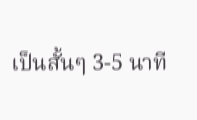เป็นสั้นๆ 3-5 นาที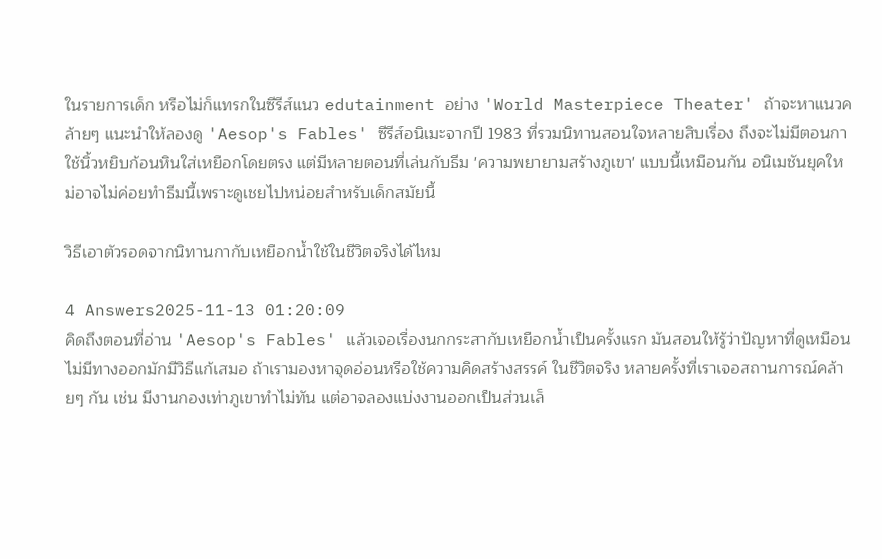ในรายการเด็ก หรือไม่ก็แทรกในซีรีส์แนว edutainment อย่าง 'World Masterpiece Theater' ถ้าจะหาแนวคล้ายๆ แนะนำให้ลองดู 'Aesop's Fables' ซีรีส์อนิเมะจากปี 1983 ที่รวมนิทานสอนใจหลายสิบเรื่อง ถึงจะไม่มีตอนกาใช้นิ้วหยิบก้อนหินใส่เหยือกโดยตรง แต่มีหลายตอนที่เล่นกับธีม 'ความพยายามสร้างภูเขา' แบบนี้เหมือนกัน อนิเมชันยุคใหม่อาจไม่ค่อยทำธีมนี้เพราะดูเชยไปหน่อยสำหรับเด็กสมัยนี้

วิธีเอาตัวรอดจากนิทานกากับเหยือกน้ำใช้ในชีวิตจริงได้ไหม

4 Answers2025-11-13 01:20:09
คิดถึงตอนที่อ่าน 'Aesop's Fables' แล้วเจอเรื่องนกกระสากับเหยือกน้ำเป็นครั้งแรก มันสอนให้รู้ว่าปัญหาที่ดูเหมือนไม่มีทางออกมักมีวิธีแก้เสมอ ถ้าเรามองหาจุดอ่อนหรือใช้ความคิดสร้างสรรค์ ในชีวิตจริง หลายครั้งที่เราเจอสถานการณ์คล้ายๆ กัน เช่น มีงานกองเท่าภูเขาทำไม่ทัน แต่อาจลองแบ่งงานออกเป็นส่วนเล็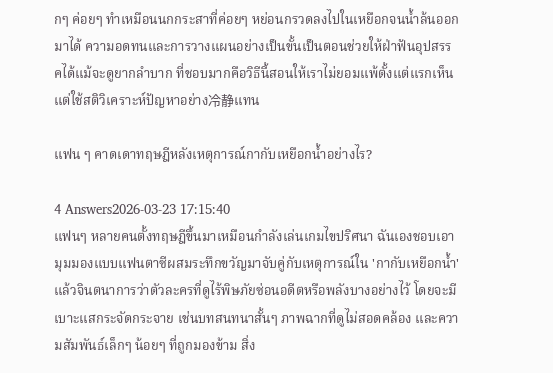กๆ ค่อยๆ ทำเหมือนนกกระสาที่ค่อยๆ หย่อนกรวดลงไปในเหยือกจนน้ำล้นออกมาได้ ความอดทนและการวางแผนอย่างเป็นขั้นเป็นตอนช่วยให้ฝ่าฟันอุปสรรคได้แม้จะดูยากลำบาก ที่ชอบมากคือวิธีนี้สอนให้เราไม่ยอมแพ้ตั้งแต่แรกเห็น แต่ใช้สติวิเคราะห์ปัญหาอย่าง冷静แทน

แฟน ๆ คาดเดาทฤษฎีหลังเหตุการณ์กากับเหยือกน้ำอย่างไร?

4 Answers2026-03-23 17:15:40
แฟนๆ หลายคนตั้งทฤษฎีขึ้นมาเหมือนกำลังเล่นเกมไขปริศนา ฉันเองชอบเอามุมมองแบบแฟนตาซีผสมระทึกขวัญมาจับคู่กับเหตุการณ์ใน 'กากับเหยือกน้ำ' แล้วจินตนาการว่าตัวละครที่ดูไร้พิษภัยซ่อนอดีตหรือพลังบางอย่างไว้ โดยจะมีเบาะแสกระจัดกระจาย เช่นบทสนทนาสั้นๆ ภาพฉากที่ดูไม่สอดคล้อง และความสัมพันธ์เล็กๆ น้อยๆ ที่ถูกมองข้าม สิ่ง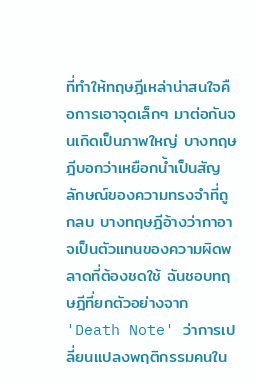ที่ทำให้ทฤษฎีเหล่าน่าสนใจคือการเอาจุดเล็กๆ มาต่อกันจนเกิดเป็นภาพใหญ่ บางทฤษฎีบอกว่าเหยือกน้ำเป็นสัญลักษณ์ของความทรงจำที่ถูกลบ บางทฤษฎีอ้างว่ากาอาจเป็นตัวแทนของความผิดพลาดที่ต้องชดใช้ ฉันชอบทฤษฎีที่ยกตัวอย่างจาก 'Death Note' ว่าการเปลี่ยนแปลงพฤติกรรมคนใน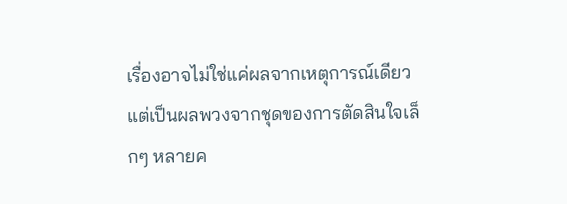เรื่องอาจไม่ใช่แค่ผลจากเหตุการณ์เดียว แต่เป็นผลพวงจากชุดของการตัดสินใจเล็กๆ หลายค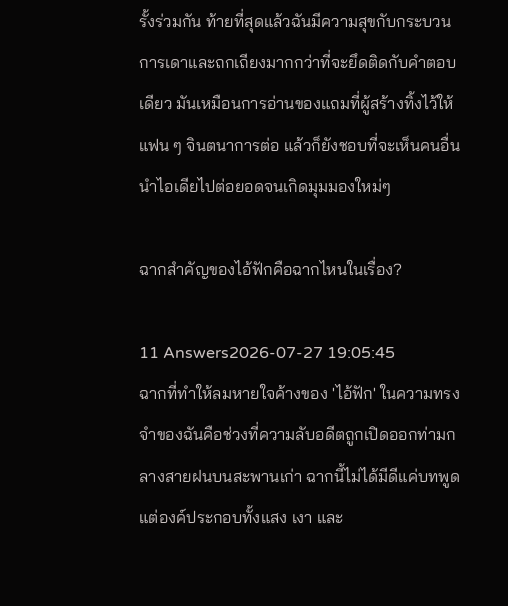รั้งร่วมกัน ท้ายที่สุดแล้วฉันมีความสุขกับกระบวนการเดาและถกเถียงมากกว่าที่จะยึดติดกับคำตอบเดียว มันเหมือนการอ่านของแถมที่ผู้สร้างทิ้งไว้ให้แฟน ๆ จินตนาการต่อ แล้วก็ยังชอบที่จะเห็นคนอื่นนำไอเดียไปต่อยอดจนเกิดมุมมองใหม่ๆ

ฉากสำคัญของไอ้ฟักคือฉากไหนในเรื่อง?

11 Answers2026-07-27 19:05:45
ฉากที่ทำให้ลมหายใจค้างของ 'ไอ้ฟัก' ในความทรงจำของฉันคือช่วงที่ความลับอดีตถูกเปิดออกท่ามกลางสายฝนบนสะพานเก่า ฉากนี้ไม่ได้มีดีแค่บทพูด แต่องค์ประกอบทั้งแสง เงา และ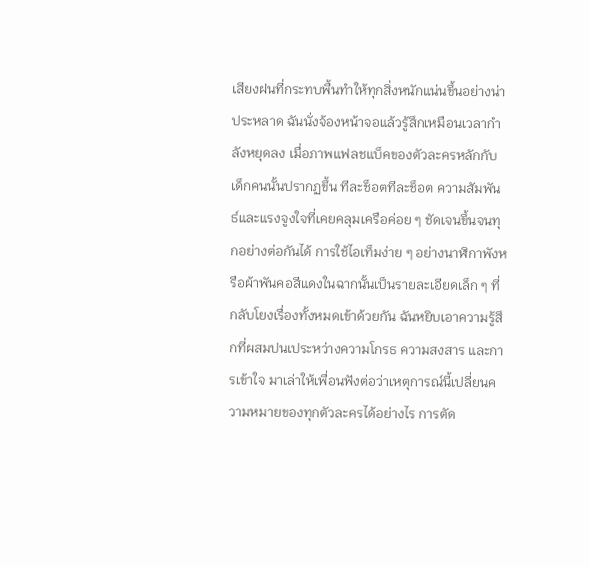เสียงฝนที่กระทบพื้นทำให้ทุกสิ่งหนักแน่นขึ้นอย่างน่าประหลาด ฉันนั่งจ้องหน้าจอแล้วรู้สึกเหมือนเวลากำลังหยุดลง เมื่อภาพแฟลชแบ็คของตัวละครหลักกับเด็กคนนั้นปรากฏขึ้น ทีละช็อตทีละช็อต ความสัมพันธ์และแรงจูงใจที่เคยคลุมเครือค่อย ๆ ชัดเจนขึ้นจนทุกอย่างต่อกันได้ การใช้ไอเท็มง่าย ๆ อย่างนาฬิกาพังหรือผ้าพันคอสีแดงในฉากนั้นเป็นรายละเอียดเล็ก ๆ ที่กลับโยงเรื่องทั้งหมดเข้าด้วยกัน ฉันหยิบเอาความรู้สึกที่ผสมปนเประหว่างความโกรธ ความสงสาร และการเข้าใจ มาเล่าให้เพื่อนฟังต่อว่าเหตุการณ์นี้เปลี่ยนความหมายของทุกตัวละครได้อย่างไร การตัด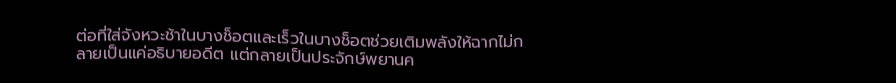ต่อที่ใส่จังหวะช้าในบางช็อตและเร็วในบางช็อตช่วยเติมพลังให้ฉากไม่กลายเป็นแค่อธิบายอดีต แต่กลายเป็นประจักษ์พยานค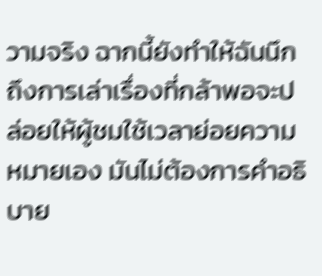วามจริง ฉากนี้ยังทำให้ฉันนึกถึงการเล่าเรื่องที่กล้าพอจะปล่อยให้ผู้ชมใช้เวลาย่อยความหมายเอง มันไม่ต้องการคำอธิบาย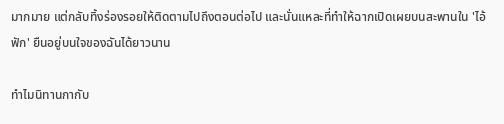มากมาย แต่กลับทิ้งร่องรอยให้ติดตามไปถึงตอนต่อไป และนั่นแหละที่ทำให้ฉากเปิดเผยบนสะพานใน 'ไอ้ฟัก' ยืนอยู่บนใจของฉันได้ยาวนาน

ทำไมนิทานกากับ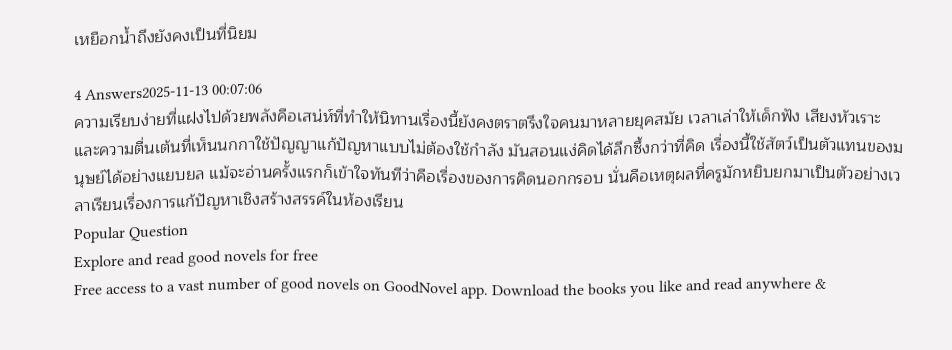เหยือกน้ำถึงยังคงเป็นที่นิยม

4 Answers2025-11-13 00:07:06
ความเรียบง่ายที่แฝงไปด้วยพลังคือเสน่ห์ที่ทำให้นิทานเรื่องนี้ยังคงตราตรึงใจคนมาหลายยุคสมัย เวลาเล่าให้เด็กฟัง เสียงหัวเราะและความตื่นเต้นที่เห็นนกกาใช้ปัญญาแก้ปัญหาแบบไม่ต้องใช้กำลัง มันสอนแง่คิดได้ลึกซึ้งกว่าที่คิด เรื่องนี้ใช้สัตว์เป็นตัวแทนของมนุษย์ได้อย่างแยบยล แม้จะอ่านครั้งแรกก็เข้าใจทันทีว่าคือเรื่องของการคิดนอกกรอบ นั่นคือเหตุผลที่ครูมักหยิบยกมาเป็นตัวอย่างเวลาเรียนเรื่องการแก้ปัญหาเชิงสร้างสรรค์ในห้องเรียน
Popular Question
Explore and read good novels for free
Free access to a vast number of good novels on GoodNovel app. Download the books you like and read anywhere &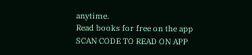anytime.
Read books for free on the app
SCAN CODE TO READ ON APP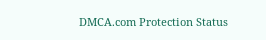DMCA.com Protection Status